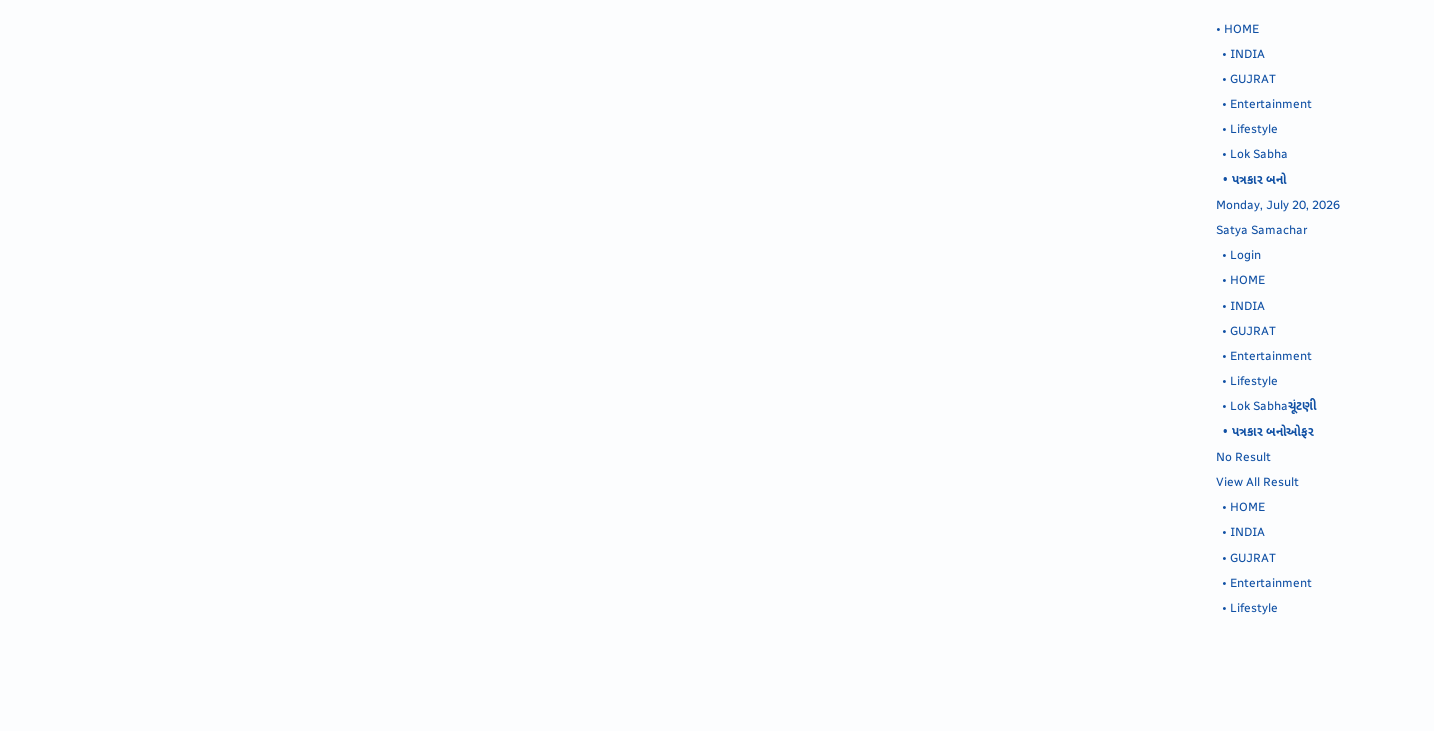• HOME
  • INDIA
  • GUJRAT
  • Entertainment
  • Lifestyle
  • Lok Sabha
  • પત્રકાર બનો
Monday, July 20, 2026
Satya Samachar
  • Login
  • HOME
  • INDIA
  • GUJRAT
  • Entertainment
  • Lifestyle
  • Lok Sabhaચૂંટણી
  • પત્રકાર બનોઓફર
No Result
View All Result
  • HOME
  • INDIA
  • GUJRAT
  • Entertainment
  • Lifestyle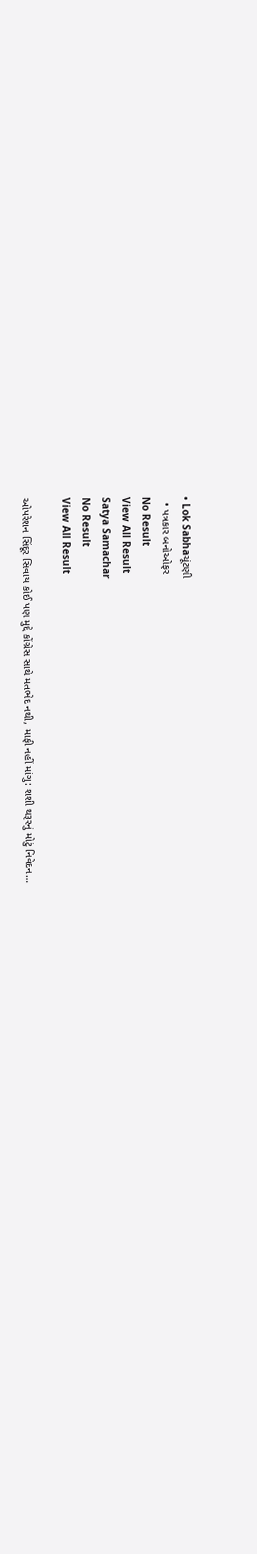• Lok Sabhaચૂંટણી
  • પત્રકાર બનોઓફર
No Result
View All Result
Satya Samachar
No Result
View All Result

ઓપરેશન સિંદૂર સિવાય કોઈ પણ મુદ્દે કોંગ્રેસ સાથે મતભેદ નથી, માફી નહીં માંગુ: શશી થરૂરનું મોટું નિવેદન…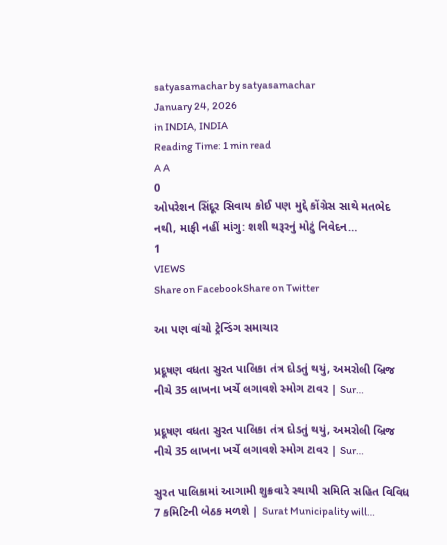satyasamachar by satyasamachar
January 24, 2026
in INDIA, INDIA
Reading Time: 1 min read
A A
0
ઓપરેશન સિંદૂર સિવાય કોઈ પણ મુદ્દે કોંગ્રેસ સાથે મતભેદ નથી, માફી નહીં માંગુ: શશી થરૂરનું મોટું નિવેદન…
1
VIEWS
Share on FacebookShare on Twitter

આ પણ વાંચો ટ્રેન્ડિંગ સમાચાર

પ્રદૂષણ વધતા સુરત પાલિકા તંત્ર દોડતું થયું, અમરોલી બ્રિજ નીચે 35 લાખના ખર્ચે લગાવશે સ્મોગ ટાવર | Sur…

પ્રદૂષણ વધતા સુરત પાલિકા તંત્ર દોડતું થયું, અમરોલી બ્રિજ નીચે 35 લાખના ખર્ચે લગાવશે સ્મોગ ટાવર | Sur…

સુરત પાલિકામાં આગામી શુક્રવારે સ્થાયી સમિતિ સહિત વિવિધ 7 કમિટિની બેઠક મળશે | Surat Municipality will…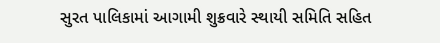સુરત પાલિકામાં આગામી શુક્રવારે સ્થાયી સમિતિ સહિત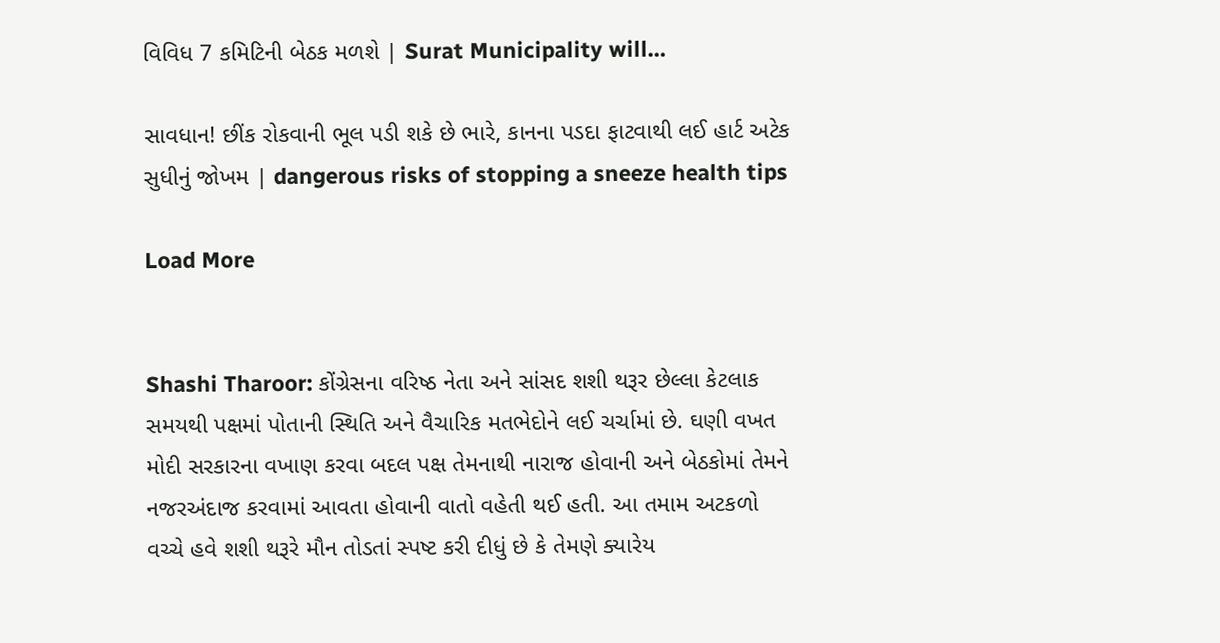વિવિધ 7 કમિટિની બેઠક મળશે | Surat Municipality will…

સાવધાન! છીંક રોકવાની ભૂલ પડી શકે છે ભારે, કાનના પડદા ફાટવાથી લઈ હાર્ટ અટેક સુધીનું જોખમ | dangerous risks of stopping a sneeze health tips

Load More


Shashi Tharoor: કોંગ્રેસના વરિષ્ઠ નેતા અને સાંસદ શશી થરૂર છેલ્લા કેટલાક સમયથી પક્ષમાં પોતાની સ્થિતિ અને વૈચારિક મતભેદોને લઈ ચર્ચામાં છે. ઘણી વખત મોદી સરકારના વખાણ કરવા બદલ પક્ષ તેમનાથી નારાજ હોવાની અને બેઠકોમાં તેમને નજરઅંદાજ કરવામાં આવતા હોવાની વાતો વહેતી થઈ હતી. આ તમામ અટકળો વચ્ચે હવે શશી થરૂરે મૌન તોડતાં સ્પષ્ટ કરી દીધું છે કે તેમણે ક્યારેય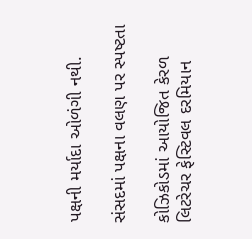પક્ષની મર્યાદા ઓળંગી નથી.

સંસદમાં પક્ષના વલણ પર સ્પષ્ટતા

કોઝિકોડમાં આયોજિત કેરળ લિટરેચર ફેસ્ટિવલ દરમિયાન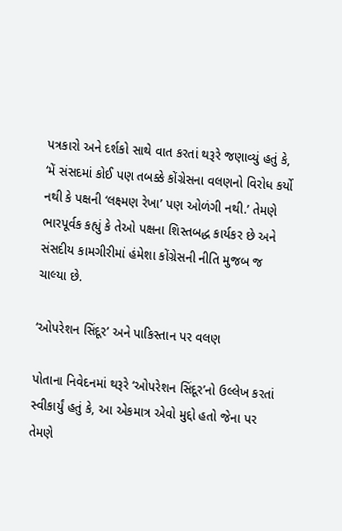પત્રકારો અને દર્શકો સાથે વાત કરતાં થરૂરે જણાવ્યું હતું કે, ‘મેં સંસદમાં કોઈ પણ તબક્કે કોંગ્રેસના વલણનો વિરોધ કર્યો નથી કે પક્ષની ‘લક્ષ્મણ રેખા’ પણ ઓળંગી નથી.’ તેમણે ભારપૂર્વક કહ્યું કે તેઓ પક્ષના શિસ્તબદ્ધ કાર્યકર છે અને સંસદીય કામગીરીમાં હંમેશા કોંગ્રેસની નીતિ મુજબ જ ચાલ્યા છે.

‘ઓપરેશન સિંદૂર’ અને પાકિસ્તાન પર વલણ

પોતાના નિવેદનમાં થરૂરે ‘ઓપરેશન સિંદૂર’નો ઉલ્લેખ કરતાં સ્વીકાર્યું હતું કે, આ એકમાત્ર એવો મુદ્દો હતો જેના પર તેમણે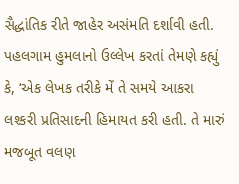સૈદ્ધાંતિક રીતે જાહેર અસંમતિ દર્શાવી હતી. પહલગામ હુમલાનો ઉલ્લેખ કરતાં તેમણે કહ્યું કે, ‘એક લેખક તરીકે મેં તે સમયે આકરા લશ્કરી પ્રતિસાદની હિમાયત કરી હતી. તે મારું મજબૂત વલણ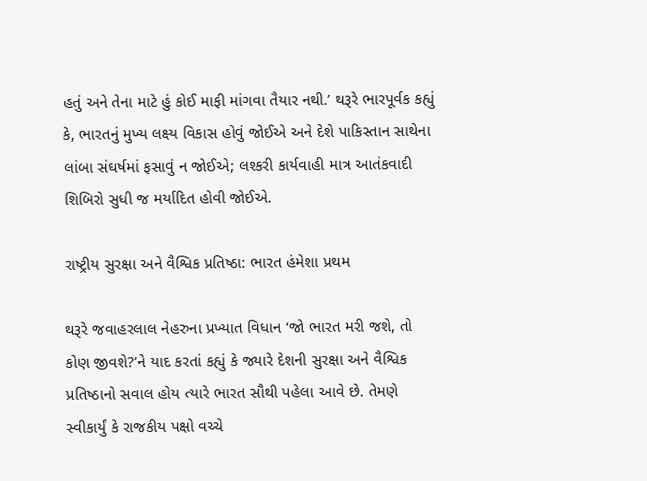હતું અને તેના માટે હું કોઈ માફી માંગવા તૈયાર નથી.’ થરૂરે ભારપૂર્વક કહ્યું કે, ભારતનું મુખ્ય લક્ષ્ય વિકાસ હોવું જોઈએ અને દેશે પાકિસ્તાન સાથેના લાંબા સંઘર્ષમાં ફસાવું ન જોઈએ; લશ્કરી કાર્યવાહી માત્ર આતંકવાદી શિબિરો સુધી જ મર્યાદિત હોવી જોઈએ.

રાષ્ટ્રીય સુરક્ષા અને વૈશ્વિક પ્રતિષ્ઠા: ભારત હંમેશા પ્રથમ

થરૂરે જવાહરલાલ નેહરુના પ્રખ્યાત વિધાન ‘જો ભારત મરી જશે, તો કોણ જીવશે?’ને યાદ કરતાં કહ્યું કે જ્યારે દેશની સુરક્ષા અને વૈશ્વિક પ્રતિષ્ઠાનો સવાલ હોય ત્યારે ભારત સૌથી પહેલા આવે છે. તેમણે સ્વીકાર્યું કે રાજકીય પક્ષો વચ્ચે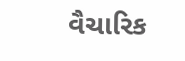વૈચારિક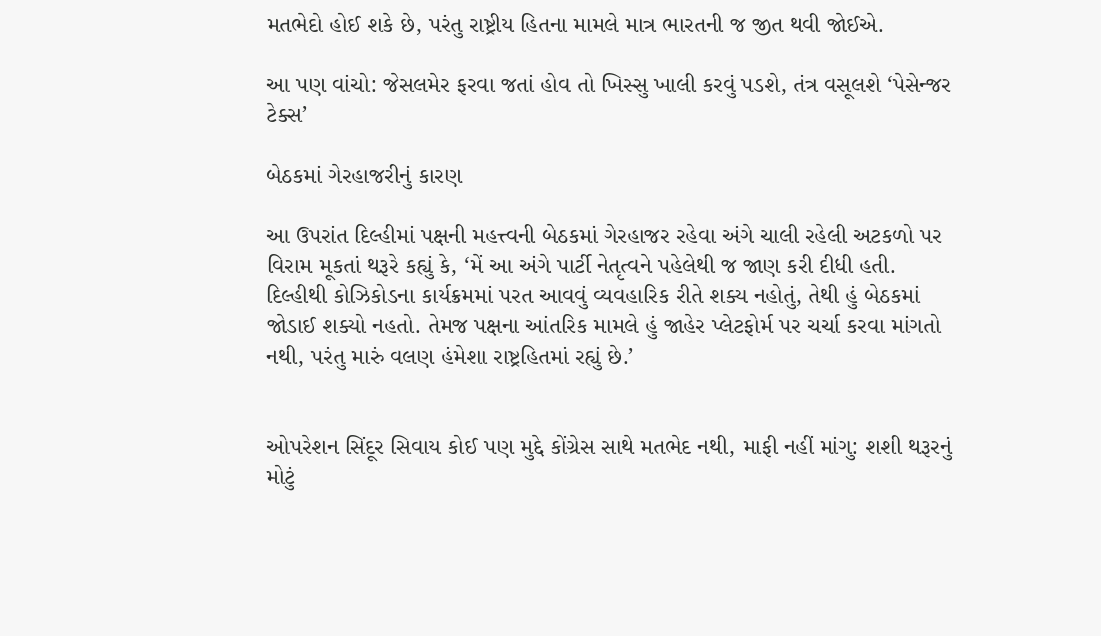મતભેદો હોઈ શકે છે, પરંતુ રાષ્ટ્રીય હિતના મામલે માત્ર ભારતની જ જીત થવી જોઈએ.

આ પણ વાંચો: જેસલમેર ફરવા જતાં હોવ તો ખિસ્સુ ખાલી કરવું પડશે, તંત્ર વસૂલશે ‘પેસેન્જર ટેક્સ’

બેઠકમાં ગેરહાજરીનું કારણ

આ ઉપરાંત દિલ્હીમાં પક્ષની મહત્ત્વની બેઠકમાં ગેરહાજર રહેવા અંગે ચાલી રહેલી અટકળો પર વિરામ મૂકતાં થરૂરે કહ્યું કે, ‘મેં આ અંગે પાર્ટી નેતૃત્વને પહેલેથી જ જાણ કરી દીધી હતી. દિલ્હીથી કોઝિકોડના કાર્યક્રમમાં પરત આવવું વ્યવહારિક રીતે શક્ય નહોતું, તેથી હું બેઠકમાં જોડાઈ શક્યો નહતો. તેમજ પક્ષના આંતરિક મામલે હું જાહેર પ્લેટફોર્મ પર ચર્ચા કરવા માંગતો નથી, પરંતુ મારું વલણ હંમેશા રાષ્ટ્રહિતમાં રહ્યું છે.’


ઓપરેશન સિંદૂર સિવાય કોઈ પણ મુદ્દે કોંગ્રેસ સાથે મતભેદ નથી, માફી નહીં માંગુ: શશી થરૂરનું મોટું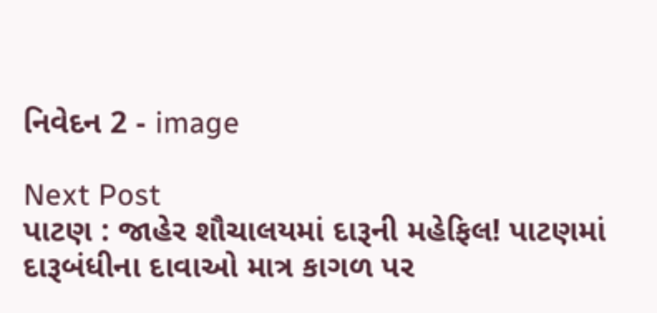નિવેદન 2 - image

Next Post
પાટણ : જાહેર શૌચાલયમાં દારૂની મહેફિલ! પાટણમાં દારૂબંધીના દાવાઓ માત્ર કાગળ પર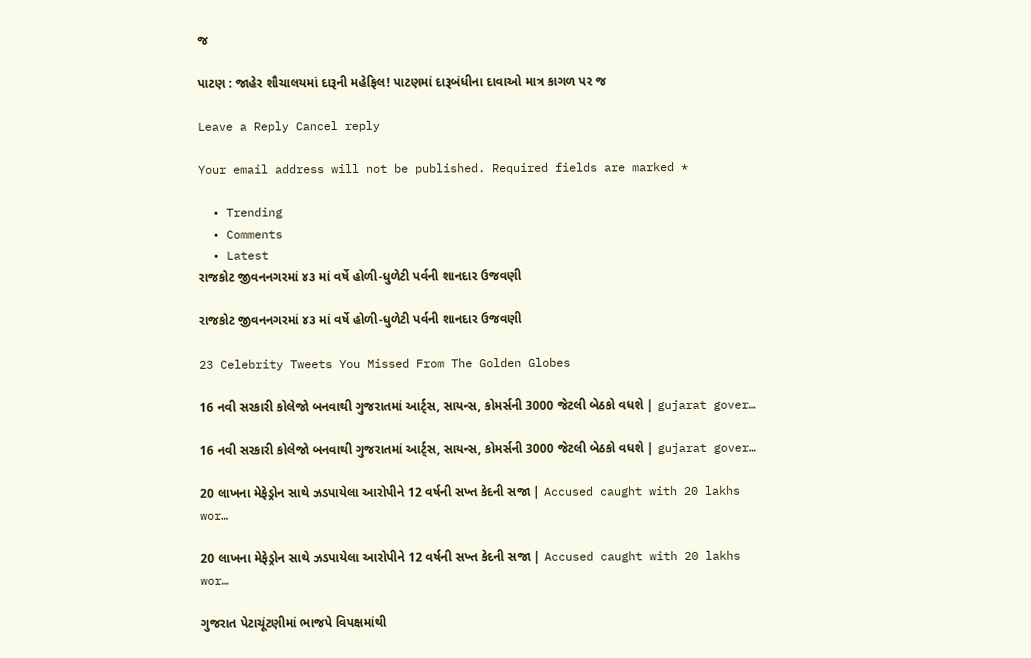જ

પાટણ : જાહેર શૌચાલયમાં દારૂની મહેફિલ! પાટણમાં દારૂબંધીના દાવાઓ માત્ર કાગળ પર જ

Leave a Reply Cancel reply

Your email address will not be published. Required fields are marked *

  • Trending
  • Comments
  • Latest
રાજકોટ જીવનનગરમાં ૪૩ માં વર્ષે હોળી-ધુળેટી પર્વની શાનદાર ઉજવણી

રાજકોટ જીવનનગરમાં ૪૩ માં વર્ષે હોળી-ધુળેટી પર્વની શાનદાર ઉજવણી

23 Celebrity Tweets You Missed From The Golden Globes

16 નવી સરકારી કોલેજો બનવાથી ગુજરાતમાં આર્ટ્સ, સાયન્સ, કોમર્સની 3000 જેટલી બેઠકો વધશે | gujarat gover…

16 નવી સરકારી કોલેજો બનવાથી ગુજરાતમાં આર્ટ્સ, સાયન્સ, કોમર્સની 3000 જેટલી બેઠકો વધશે | gujarat gover…

20 લાખના મેફેડ્રોન સાથે ઝડપાયેલા આરોપીને 12 વર્ષની સખ્ત કેદની સજા | Accused caught with 20 lakhs wor…

20 લાખના મેફેડ્રોન સાથે ઝડપાયેલા આરોપીને 12 વર્ષની સખ્ત કેદની સજા | Accused caught with 20 lakhs wor…

ગુજરાત પેટાચૂંટણીમાં ભાજપે વિપક્ષમાંથી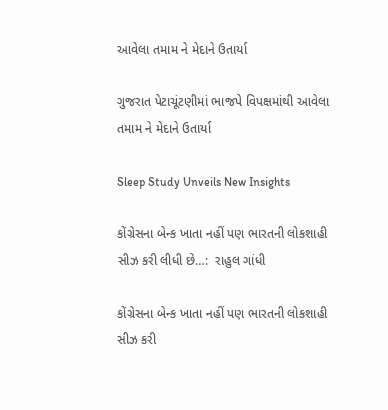આવેલા તમામ ને મેદાને ઉતાર્યા

ગુજરાત પેટાચૂંટણીમાં ભાજપે વિપક્ષમાંથી આવેલા તમામ ને મેદાને ઉતાર્યા

Sleep Study Unveils New Insights

કોંગ્રેસના બેન્ક ખાતા નહીં પણ ભારતની લોકશાહી સીઝ કરી લીધી છે…:  રાહુલ ગાંધી

કોંગ્રેસના બેન્ક ખાતા નહીં પણ ભારતની લોકશાહી સીઝ કરી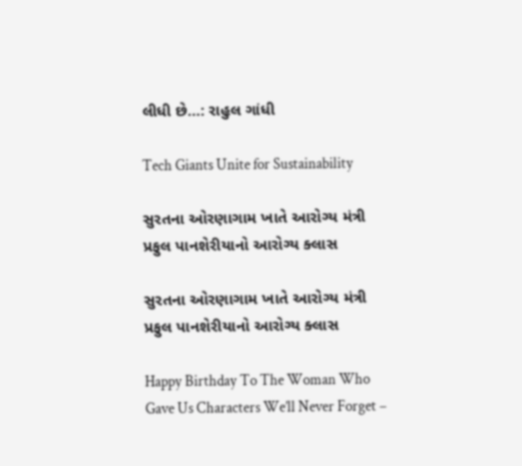લીધી છે…: રાહુલ ગાંધી

Tech Giants Unite for Sustainability

સુરતના ઓરણાગામ ખાતે આરોગ્ય મંત્રી પ્રફુલ પાનશેરીયાનો આરોગ્ય ક્લાસ

સુરતના ઓરણાગામ ખાતે આરોગ્ય મંત્રી પ્રફુલ પાનશેરીયાનો આરોગ્ય ક્લાસ

Happy Birthday To The Woman Who Gave Us Characters We’ll Never Forget –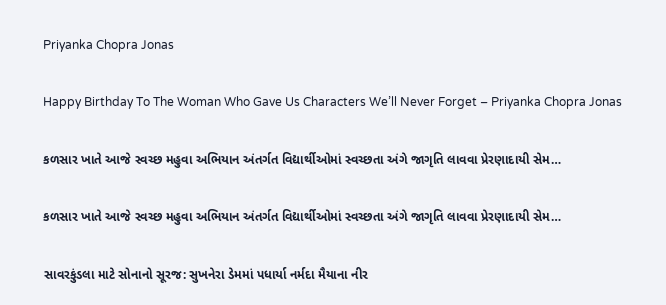Priyanka Chopra Jonas

Happy Birthday To The Woman Who Gave Us Characters We’ll Never Forget – Priyanka Chopra Jonas

કળસાર ખાતે આજે સ્વચ્છ મહુવા અભિયાન અંતર્ગત વિદ્યાર્થીઓમાં સ્વચ્છતા અંગે જાગૃતિ લાવવા પ્રેરણાદાયી સેમ…

કળસાર ખાતે આજે સ્વચ્છ મહુવા અભિયાન અંતર્ગત વિદ્યાર્થીઓમાં સ્વચ્છતા અંગે જાગૃતિ લાવવા પ્રેરણાદાયી સેમ…

સાવરકુંડલા માટે સોનાનો સૂરજ: સુખનેરા ડેમમાં પધાર્યા નર્મદા મૈયાના નીર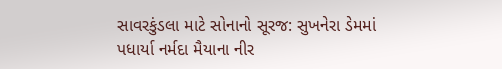સાવરકુંડલા માટે સોનાનો સૂરજ: સુખનેરા ડેમમાં પધાર્યા નર્મદા મૈયાના નીર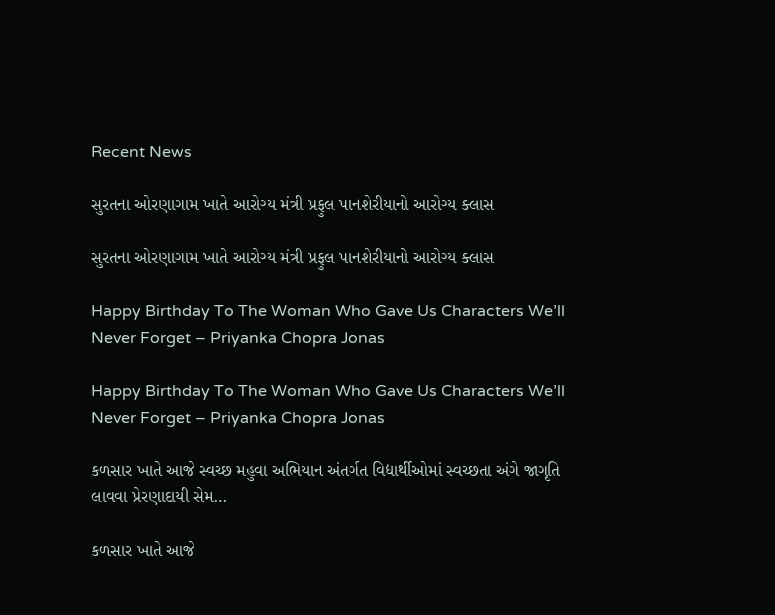Recent News

સુરતના ઓરણાગામ ખાતે આરોગ્ય મંત્રી પ્રફુલ પાનશેરીયાનો આરોગ્ય ક્લાસ

સુરતના ઓરણાગામ ખાતે આરોગ્ય મંત્રી પ્રફુલ પાનશેરીયાનો આરોગ્ય ક્લાસ

Happy Birthday To The Woman Who Gave Us Characters We’ll Never Forget – Priyanka Chopra Jonas

Happy Birthday To The Woman Who Gave Us Characters We’ll Never Forget – Priyanka Chopra Jonas

કળસાર ખાતે આજે સ્વચ્છ મહુવા અભિયાન અંતર્ગત વિદ્યાર્થીઓમાં સ્વચ્છતા અંગે જાગૃતિ લાવવા પ્રેરણાદાયી સેમ…

કળસાર ખાતે આજે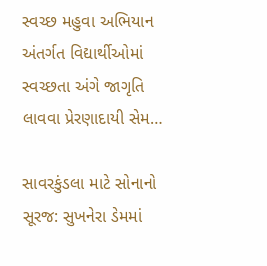સ્વચ્છ મહુવા અભિયાન અંતર્ગત વિદ્યાર્થીઓમાં સ્વચ્છતા અંગે જાગૃતિ લાવવા પ્રેરણાદાયી સેમ…

સાવરકુંડલા માટે સોનાનો સૂરજ: સુખનેરા ડેમમાં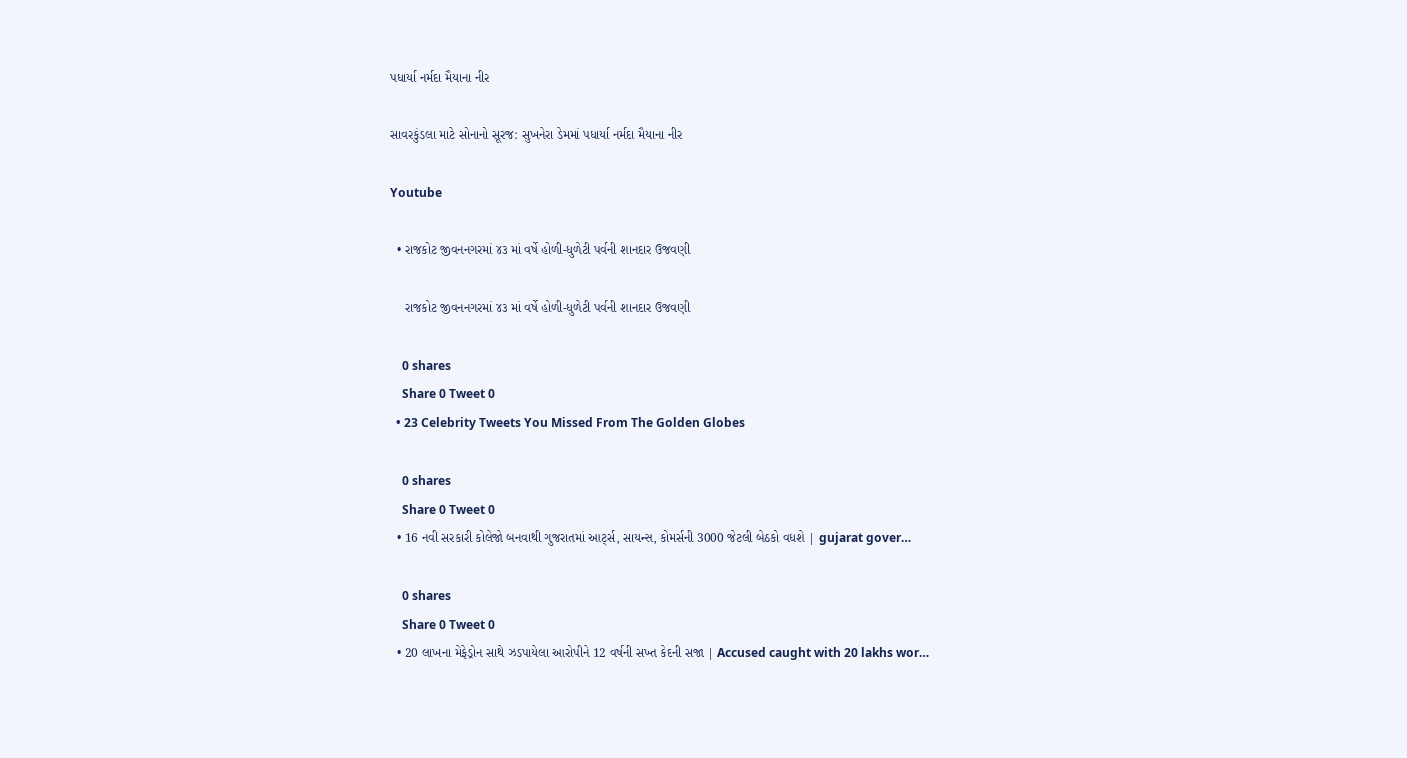પધાર્યા નર્મદા મૈયાના નીર

સાવરકુંડલા માટે સોનાનો સૂરજ: સુખનેરા ડેમમાં પધાર્યા નર્મદા મૈયાના નીર

Youtube

  • રાજકોટ જીવનનગરમાં ૪૩ માં વર્ષે હોળી-ધુળેટી પર્વની શાનદાર ઉજવણી

    રાજકોટ જીવનનગરમાં ૪૩ માં વર્ષે હોળી-ધુળેટી પર્વની શાનદાર ઉજવણી

    0 shares
    Share 0 Tweet 0
  • 23 Celebrity Tweets You Missed From The Golden Globes

    0 shares
    Share 0 Tweet 0
  • 16 નવી સરકારી કોલેજો બનવાથી ગુજરાતમાં આર્ટ્સ, સાયન્સ, કોમર્સની 3000 જેટલી બેઠકો વધશે | gujarat gover…

    0 shares
    Share 0 Tweet 0
  • 20 લાખના મેફેડ્રોન સાથે ઝડપાયેલા આરોપીને 12 વર્ષની સખ્ત કેદની સજા | Accused caught with 20 lakhs wor…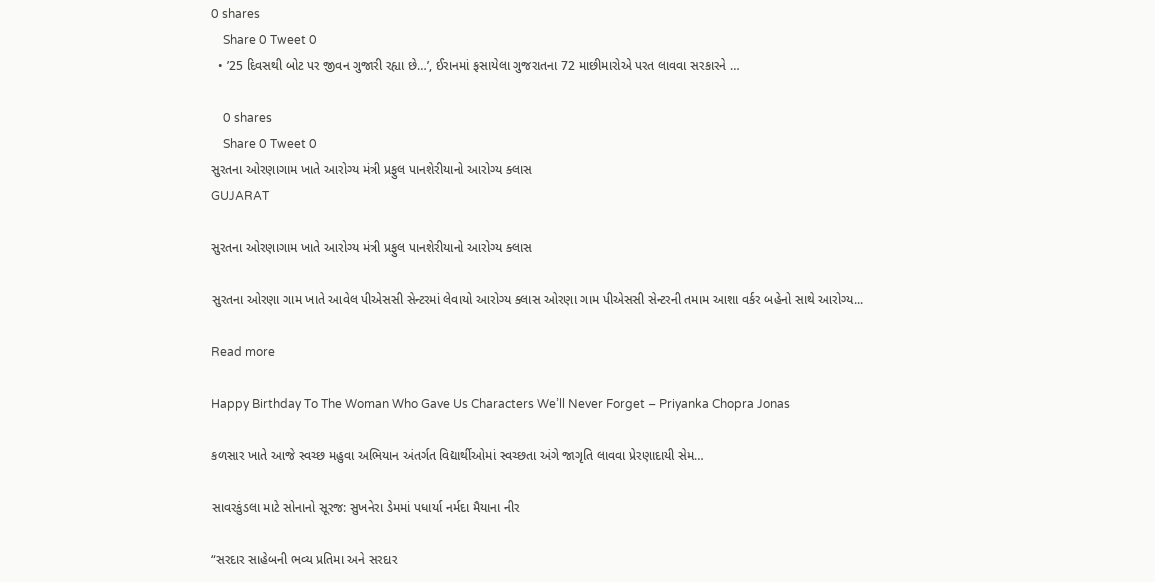0 shares
    Share 0 Tweet 0
  • ’25 દિવસથી બોટ પર જીવન ગુજારી રહ્યા છે…’, ઈરાનમાં ફસાયેલા ગુજરાતના 72 માછીમારોએ પરત લાવવા સરકારને …

    0 shares
    Share 0 Tweet 0
સુરતના ઓરણાગામ ખાતે આરોગ્ય મંત્રી પ્રફુલ પાનશેરીયાનો આરોગ્ય ક્લાસ
GUJARAT

સુરતના ઓરણાગામ ખાતે આરોગ્ય મંત્રી પ્રફુલ પાનશેરીયાનો આરોગ્ય ક્લાસ

સુરતના ઓરણા ગામ ખાતે આવેલ પીએસસી સેન્ટરમાં લેવાયો આરોગ્ય ક્લાસ ઓરણા ગામ પીએસસી સેન્ટરની તમામ આશા વર્કર બહેનો સાથે આરોગ્ય...

Read more

Happy Birthday To The Woman Who Gave Us Characters We’ll Never Forget – Priyanka Chopra Jonas

કળસાર ખાતે આજે સ્વચ્છ મહુવા અભિયાન અંતર્ગત વિદ્યાર્થીઓમાં સ્વચ્છતા અંગે જાગૃતિ લાવવા પ્રેરણાદાયી સેમ…

સાવરકુંડલા માટે સોનાનો સૂરજ: સુખનેરા ડેમમાં પધાર્યા નર્મદા મૈયાના નીર

“સરદાર સાહેબની ભવ્ય પ્રતિમા અને સરદાર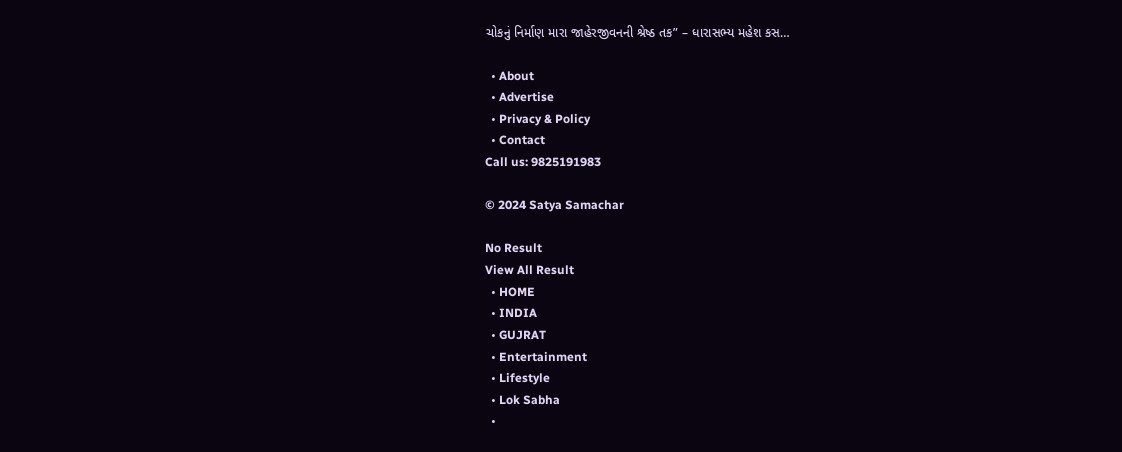ચોકનું નિર્માણ મારા જાહેરજીવનની શ્રેષ્ઠ તક” – ધારાસભ્ય મહેશ કસ…

  • About
  • Advertise
  • Privacy & Policy
  • Contact
Call us: 9825191983

© 2024 Satya Samachar

No Result
View All Result
  • HOME
  • INDIA
  • GUJRAT
  • Entertainment
  • Lifestyle
  • Lok Sabha
  •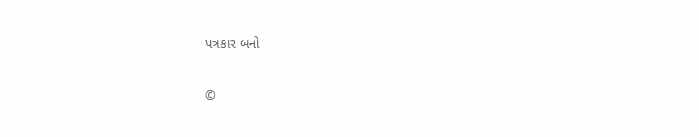પત્રકાર બનો

©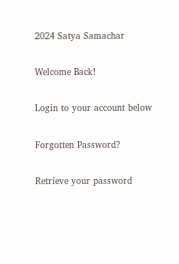2024 Satya Samachar

Welcome Back!

Login to your account below

Forgotten Password?

Retrieve your password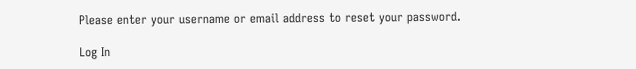Please enter your username or email address to reset your password.

Log In